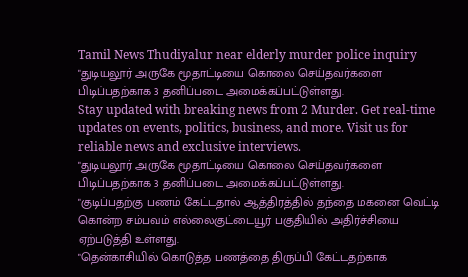Tamil News Thudiyalur near elderly murder police inquiry
"துடியலூர் அருகே மூதாட்டியை கொலை செய்தவர்களை பிடிப்பதற்காக 3 தனிப்படை அமைக்கப்பட்டுள்ளது.
Stay updated with breaking news from 2 Murder. Get real-time updates on events, politics, business, and more. Visit us for reliable news and exclusive interviews.
"துடியலூர் அருகே மூதாட்டியை கொலை செய்தவர்களை பிடிப்பதற்காக 3 தனிப்படை அமைக்கப்பட்டுள்ளது.
"குடிப்பதற்கு பணம் கேட்டதால் ஆத்திரத்தில் தந்தை மகனை வெட்டி கொன்ற சம்பவம் எல்லைகுட்டையூர் பகுதியில் அதிர்ச்சியை ஏற்படுத்தி உள்ளது.
"தென்காசியில் கொடுத்த பணத்தை திருப்பி கேட்டதற்காக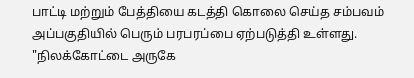பாட்டி மற்றும் பேத்தியை கடத்தி கொலை செய்த சம்பவம் அப்பகுதியில் பெரும் பரபரப்பை ஏற்படுத்தி உள்ளது.
"நிலக்கோட்டை அருகே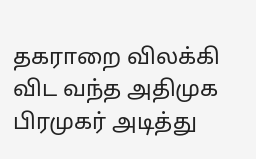தகராறை விலக்கி விட வந்த அதிமுக பிரமுகர் அடித்து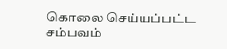கொலை செய்யப்பட்ட சம்பவம்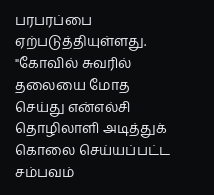பரபரப்பை ஏற்படுத்தியுள்ளது.
"கோவில் சுவரில் தலையை மோத செய்து என்எல்சி தொழிலாளி அடித்துக் கொலை செய்யப்பட்ட சம்பவம்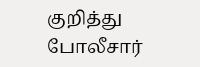குறித்து போலீசார்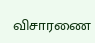விசாரணை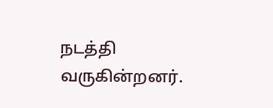நடத்தி வருகின்றனர்.